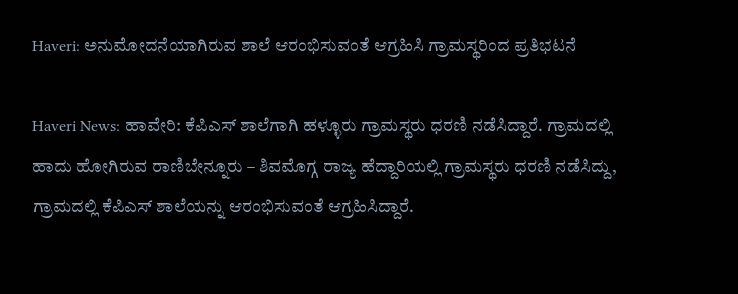Haveri: ಅನುಮೋದನೆಯಾಗಿರುವ ಶಾಲೆ ಆರಂಭಿಸುವಂತೆ ಆಗ್ರಹಿಸಿ ಗ್ರಾಮಸ್ಥರಿಂದ ಪ್ರತಿಭಟನೆ

Haveri News: ಹಾವೇರಿ: ಕೆಪಿಎಸ್ ಶಾಲೆಗಾಗಿ ಹಳ್ಳೂರು ಗ್ರಾಮಸ್ಥರು ಧರಣಿ ನಡೆಸಿದ್ದಾರೆ. ಗ್ರಾಮದಲ್ಲಿ ಹಾದು ಹೋಗಿರುವ ರಾಣಿಬೇನ್ನೂರು – ಶಿವಮೊಗ್ಗ ರಾಜ್ಯ ಹೆದ್ದಾರಿಯಲ್ಲಿ ಗ್ರಾಮಸ್ಥರು ಧರಣಿ ನಡೆಸಿದ್ದು, ಗ್ರಾಮದಲ್ಲಿ ಕೆಪಿಎಸ್ ಶಾಲೆಯನ್ನು ಆರಂಭಿಸುವಂತೆ ಆಗ್ರಹಿಸಿದ್ದಾರೆ.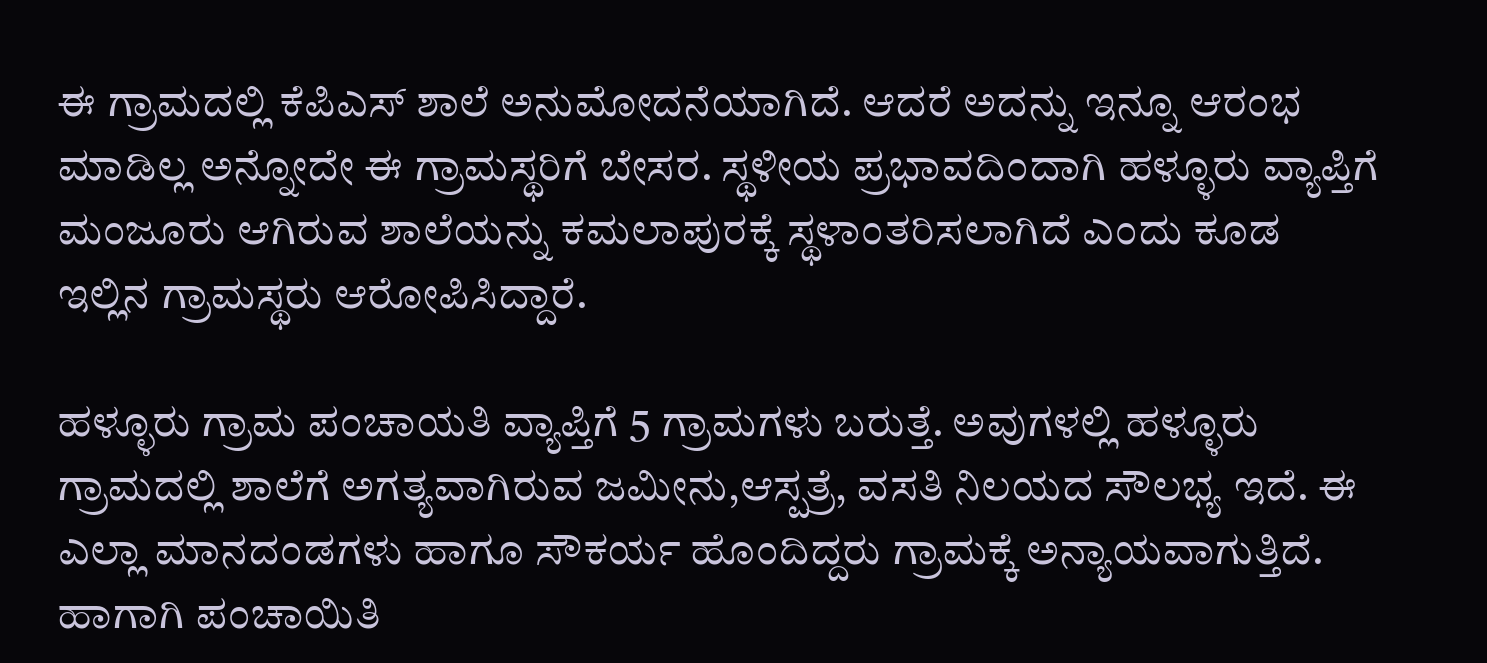ಈ ಗ್ರಾಮದಲ್ಲಿ ಕೆಪಿಎಸ್ ಶಾಲೆ ಅನುಮೋದನೆಯಾಗಿದೆ. ಆದರೆ ಅದನ್ನು ಇನ್ನೂ ಆರಂಭ ಮಾಡಿಲ್ಲ ಅನ್ನೋದೇ ಈ ಗ್ರಾಮಸ್ಥರಿಗೆ ಬೇಸರ. ಸ್ಥಳೀಯ ಪ್ರಭಾವದಿಂದಾಗಿ ಹಳ್ಳೂರು ವ್ಯಾಪ್ತಿಗೆ ಮಂಜೂರು ಆಗಿರುವ ಶಾಲೆಯನ್ನು ಕಮಲಾಪುರಕ್ಕೆ ಸ್ಥಳಾಂತರಿಸಲಾಗಿದೆ ಎಂದು ಕೂಡ ಇಲ್ಲಿನ ಗ್ರಾಮಸ್ಥರು ಆರೋಪಿಸಿದ್ದಾರೆ.

ಹಳ್ಳೂರು ಗ್ರಾಮ ಪಂಚಾಯತಿ ವ್ಯಾಪ್ತಿಗೆ 5 ಗ್ರಾಮಗಳು ಬರುತ್ತೆ. ಅವುಗಳಲ್ಲಿ ಹಳ್ಳೂರು ಗ್ರಾಮದಲ್ಲಿ ಶಾಲೆಗೆ ಅಗತ್ಯವಾಗಿರುವ ಜಮೀನು,ಆಸ್ಪತ್ರೆ, ವಸತಿ ನಿಲಯದ ಸೌಲಭ್ಯ ಇದೆ. ಈ ಎಲ್ಲಾ ಮಾನದಂಡಗಳು ಹಾಗೂ ಸೌಕರ್ಯ ಹೊಂದಿದ್ದರು ಗ್ರಾಮಕ್ಕೆ ಅನ್ಯಾಯವಾಗುತ್ತಿದೆ. ಹಾಗಾಗಿ ಪಂಚಾಯಿತಿ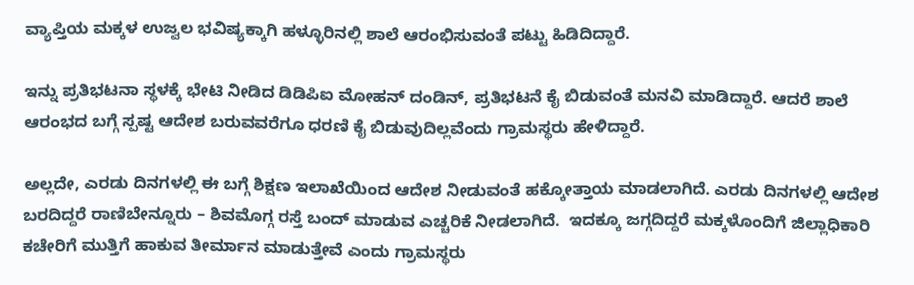ವ್ಯಾಪ್ತಿಯ ಮಕ್ಕಳ ಉಜ್ವಲ ಭವಿಷ್ಯಕ್ಕಾಗಿ ಹಳ್ಳೂರಿನಲ್ಲಿ ಶಾಲೆ ಆರಂಭಿಸುವಂತೆ ಪಟ್ಟು ಹಿಡಿದಿದ್ದಾರೆ.

ಇನ್ನು ಪ್ರತಿಭಟನಾ ಸ್ಥಳಕ್ಕೆ ಭೇಟಿ ನೀಡಿದ ಡಿಡಿಪಿಐ ಮೋಹನ್ ದಂಡಿನ್, ಪ್ರತಿಭಟನೆ ಕೈ ಬಿಡುವಂತೆ ಮನವಿ ಮಾಡಿದ್ದಾರೆ. ಆದರೆ ಶಾಲೆ ಆರಂಭದ ಬಗ್ಗೆ ಸ್ಪಷ್ಟ ಆದೇಶ ಬರುವವರೆಗೂ ಧರಣಿ ಕೈ ಬಿಡುವುದಿಲ್ಲವೆಂದು ಗ್ರಾಮಸ್ಥರು ಹೇಳಿದ್ದಾರೆ.

ಅಲ್ಲದೇ, ಎರಡು ದಿನಗಳಲ್ಲಿ ಈ ಬಗ್ಗೆ ಶಿಕ್ಷಣ ಇಲಾಖೆಯಿಂದ ಆದೇಶ ನೀಡುವಂತೆ ಹಕ್ಕೋತ್ತಾಯ ಮಾಡಲಾಗಿದೆ. ಎರಡು ದಿನಗಳಲ್ಲಿ ಆದೇಶ ಬರದಿದ್ದರೆ ರಾಣಿಬೇನ್ನೂರು – ಶಿವಮೊಗ್ಗ ರಸ್ತೆ ಬಂದ್ ಮಾಡುವ ಎಚ್ಚರಿಕೆ ನೀಡಲಾಗಿದೆ.  ಇದಕ್ಕೂ ಜಗ್ಗದಿದ್ದರೆ ಮಕ್ಕಳೊಂದಿಗೆ ಜಿಲ್ಲಾಧಿಕಾರಿ ಕಚೇರಿಗೆ ಮುತ್ತಿಗೆ ಹಾಕುವ ತೀರ್ಮಾನ ಮಾಡುತ್ತೇವೆ ಎಂದು ಗ್ರಾಮಸ್ಥರು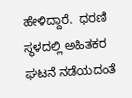ಹೇಳಿದ್ದಾರೆ.  ಧರಣಿ ಸ್ಥಳದಲ್ಲಿ ಅಹಿತಕರ ಘಟನೆ ನಡೆಯದಂತೆ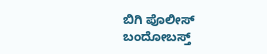ಬಿಗಿ ಪೊಲೀಸ್ ಬಂದೋಬಸ್ತ್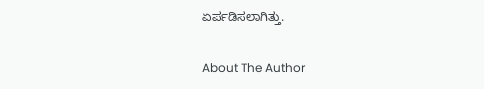ಏರ್ಪಡಿಸಲಾಗಿತ್ತು.

About The Author